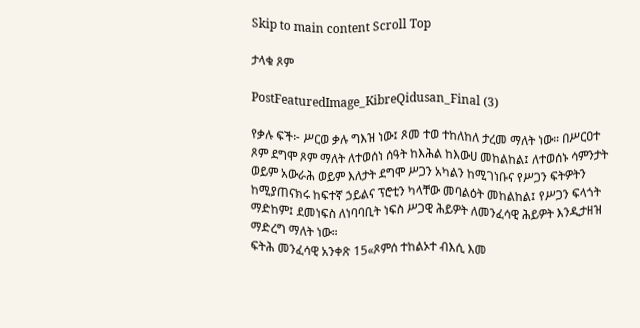Skip to main content Scroll Top

ታላቁ ጾም

PostFeaturedImage_KibreQidusan_Final (3)

የቃሉ ፍች፦ ሥርወ ቃሉ ግእዝ ነው፤ ጾመ ተወ ተከለከለ ታረመ ማለት ነው። በሥርዐተ ጾም ደግሞ ጾም ማለት ለተወሰነ ሰዓት ከእሕል ከእውሀ መከልከል፤ ለተወሰኑ ሳምንታት ወይም አውራሕ ወይም እለታት ደግሞ ሥጋን አካልን ከሚገነቡና የሥጋን ፍትዎትን ከሚያጠናክሩ ከፍተኛ ኃይልና ፕሮቲን ካላቸው መባልዕት መከልከል፤ የሥጋን ፍላጎት ማድከም፤ ደመነፍስ ለነባባቢት ነፍስ ሥጋዊ ሕይዎት ለመንፈሳዊ ሕይዎት እንዲታዘዝ ማድረግ ማለት ነው።
ፍትሕ መንፈሳዊ አንቀጽ 15«ጾምሰ ተከልኦተ ብእሲ እመ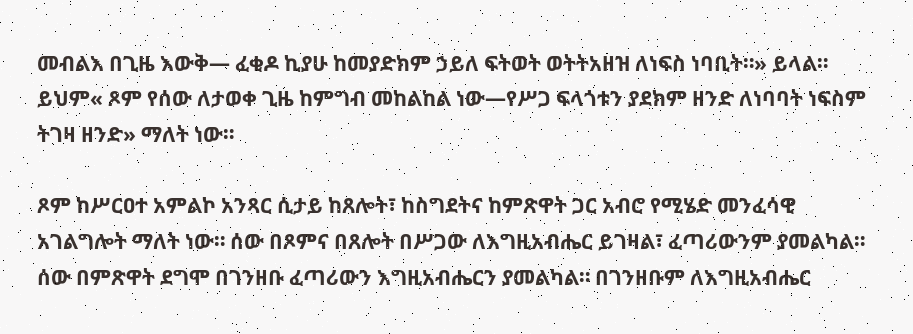መብልእ በጊዜ እውቅ— ፈቂዶ ኪያሁ ከመያድክም ኃይለ ፍትወት ወትትአዘዝ ለነፍስ ነባቢት።» ይላል። ይህም« ጾም የሰው ለታወቀ ጊዜ ከምግብ መከልከል ነው—የሥጋ ፍላጎቱን ያደክም ዘንድ ለነባባት ነፍስም ትገዛ ዘንድ» ማለት ነው።

ጾም ከሥርዐተ አምልኮ አንጻር ሲታይ ከጸሎት፣ ከስግደትና ከምጽዋት ጋር አብሮ የሚሄድ መንፈሳዊ አገልግሎት ማለት ነው። ሰው በጾምና በጸሎት በሥጋው ለእግዚአብሔር ይገዛል፣ ፈጣሪውንም ያመልካል። ሰው በምጽዋት ደግሞ በገንዘቡ ፈጣሪውን እግዚአብሔርን ያመልካል። በገንዘቡም ለእግዚአብሔር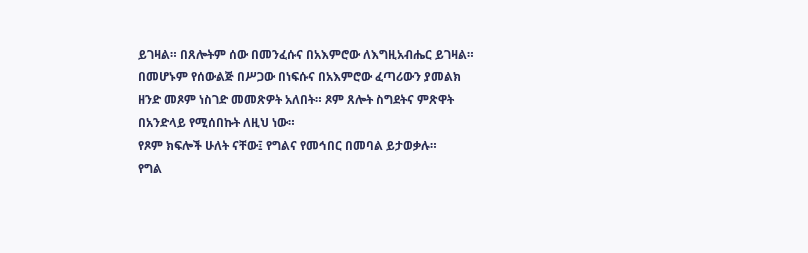ይገዛል። በጸሎትም ሰው በመንፈሱና በአእምሮው ለእግዚአብሔር ይገዛል። በመሆኑም የሰውልጅ በሥጋው በነፍሱና በአእምሮው ፈጣሪውን ያመልክ ዘንድ መጾም ነስገድ መመጽዎት አለበት። ጾም ጸሎት ስግደትና ምጽዋት በአንድላይ የሚሰበኩት ለዚህ ነው።
የጾም ክፍሎች ሁለት ናቸው፤ የግልና የመኅበር በመባል ይታወቃሉ።
የግል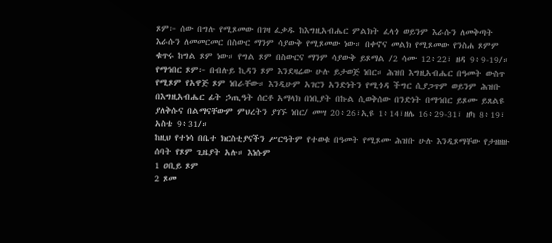ጾም፦ ሰው በግሉ የሚጾመው በገዛ ፈቃዱ ከእግዚአብሔር ምልክት ፈላጎ ወይንም እራሱን ለመቅጣት እራሱን ለመመርመር በስውር ማንም ሳያውቅ የሚጾመው ነው። በቀኖና መልክ የሚጾመው የንስሐ ጾምም ቁጥሩ ከግል ጾም ነው። የግል ጾም በስውርና ማንም ሳያውቅ ይጾማል /2 ሳሙ 12፥22፣ ዘዳ 9፥9-19/።
የማኅበር ጾም፦ በብሉይ ኪዳን ጾም እንደዛሬው ሁሉ ይታወጅ ነበር። ሕዝበ እግዚአብሔር በዓመት ውስጥ የሚጾም የአዋጅ ጾም ነበራቸው። እንዲሁም አገርን አንድነትን የሚጎዳ ችግር ሲያጋጥም ወይንም ሕዝቡ በእግዚአብሔር ፊት ኃጢዓት ሰርቶ አማላክ በነቢያት በኩል ሲወቅሰው በንድነት በማኅበር ይጾሙ ይጸልዩ ያለቅሱና በልማናቸውም ምህረትን ያገኙ ነበር/ መሣ 20፥26፣ኢዩ 1፥14፣ዘሌ 16፥29-31፣ ዘካ 8፥19፣ አስቴ 9፥31/።
ከዚህ የተነሳ በቤተ ክርስቲያናችን ሥርዓትም የተወቁ በዓመት የሚጾሙ ሕዝቡ ሁሉ እንዲጾማቸው የታዘዘዙ ሰባት የጾም ጊዜያት አሉ። እነሱም
1 ዐቢይ ጾም
2 ጾመ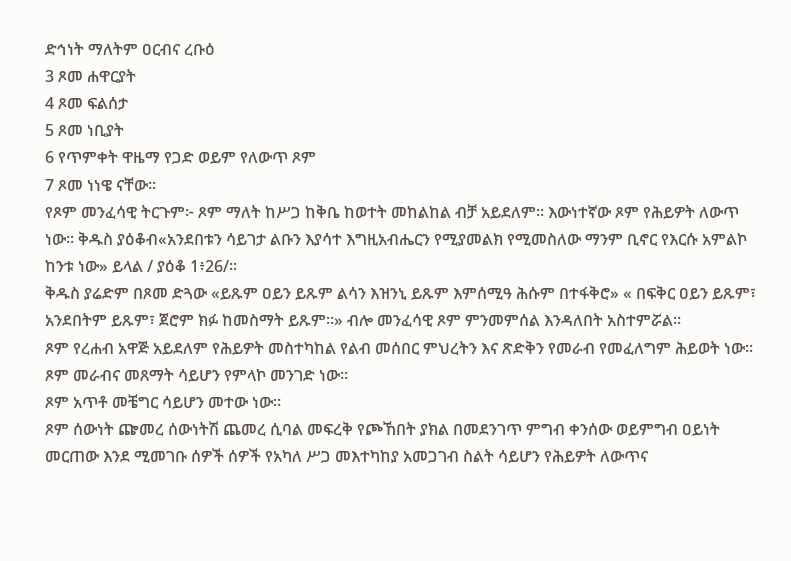ድኅነት ማለትም ዐርብና ረቡዕ
3 ጾመ ሐዋርያት
4 ጾመ ፍልሰታ
5 ጾመ ነቢያት
6 የጥምቀት ዋዜማ የጋድ ወይም የለውጥ ጾም
7 ጾመ ነነዌ ናቸው።
የጾም መንፈሳዊ ትርጉም፦ ጾም ማለት ከሥጋ ከቅቤ ከወተት መከልከል ብቻ አይደለም። እውነተኛው ጾም የሕይዎት ለውጥ ነው። ቅዱስ ያዕቆብ«አንደበቱን ሳይገታ ልቡን እያሳተ እግዚአብሔርን የሚያመልክ የሚመስለው ማንም ቢኖር የእርሱ አምልኮ ከንቱ ነው» ይላል / ያዕቆ 1፥26/።
ቅዱስ ያሬድም በጾመ ድጓው «ይጹም ዐይን ይጹም ልሳን እዝንኒ ይጹም እምሰሚዓ ሕሱም በተፋቅሮ» « በፍቅር ዐይን ይጹም፣ አንደበትም ይጹም፣ ጀሮም ክፉ ከመስማት ይጹም።» ብሎ መንፈሳዊ ጾም ምንመምሰል እንዳለበት አስተምሯል።
ጾም የረሐብ አዋጅ አይደለም የሕይዎት መስተካከል የልብ መሰበር ምህረትን እና ጽድቅን የመራብ የመፈለግም ሕይወት ነው።
ጾም መራብና መጸማት ሳይሆን የምላኮ መንገድ ነው።
ጾም አጥቶ መቼግር ሳይሆን መተው ነው።
ጾም ሰውነት ጬመረ ሰውነትሽ ጨመረ ሲባል መፍረቅ የጮኸበት ያክል በመደንገጥ ምግብ ቀንሰው ወይምግብ ዐይነት መርጠው እንደ ሚመገቡ ሰዎች ሰዎች የአካለ ሥጋ መእተካከያ አመጋገብ ስልት ሳይሆን የሕይዎት ለውጥና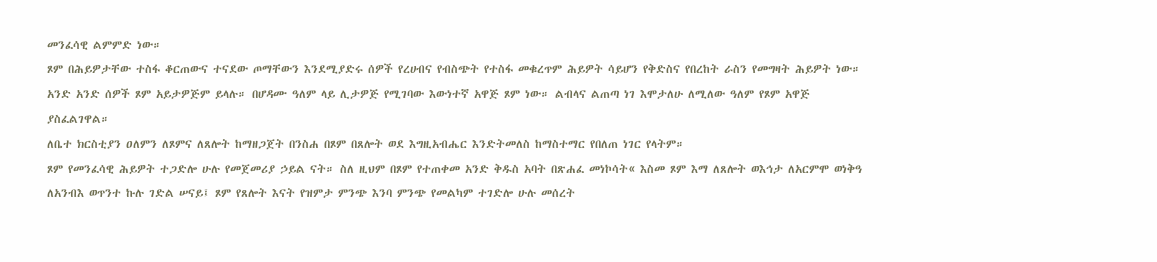መንፈሳዊ ልምምድ ነው።
ጾም በሕይዎታቸው ተስፋ ቆርጠውና ተናደው ጦማቸውን እንደሚያድሩ ሰዎች የረሀብና የብስጭት የተስፋ መቁረጥም ሕይዎት ሳይሆን የቅድስና የበረከት ራስን የመግዛት ሕይዎት ነው። አንድ አንድ ሰዎች ጾም አይታዎጅም ይላሉ። በሆዳሙ ዓለም ላይ ሊታዎጅ የሚገባው እውነተኛ አዋጅ ጾም ነው። ልብላና ልጠጣ ነገ እሞታለሁ ለሚለው ዓለም የጾም አዋጅ ያስፈልገዋል።
ለቤተ ክርስቲያን ዐለምን ለጾምና ለጸሎት ከማዘጋጀት በንስሐ በጾም በጸሎት ወደ እግዚአብሔር እንድትመለስ ከማስተማር የበለጠ ነገር የላትም።
ጾም የመንፈሳዊ ሕይዎት ተጋድሎ ሁሉ የመጀመሪያ ኃይል ናት። ስለ ዚህም በጾም የተጠቀመ አንድ ቅዱስ አባት በጽሐፈ መነኮሳት« እስመ ጾም እማ ለጸሎት ወእኅታ ለአርምሞ ወነቅዓ ለአንብእ ወጥንተ ኩሉ ገድል ሠናይ፤ ጾም የጸሎት እናት የዝምታ ምንጭ እንባ ምንጭ የመልካም ተገድሎ ሁሉ መሰረት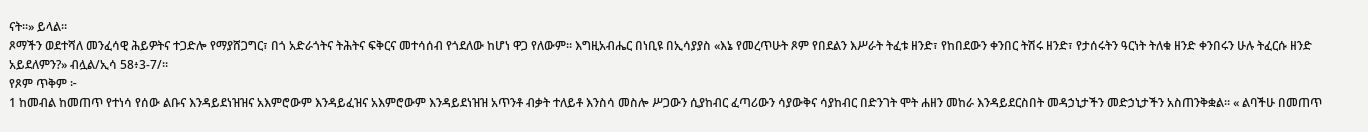ናት።» ይላል።
ጾማችን ወደተሻለ መንፈሳዊ ሕይዎትና ተጋድሎ የማያሸጋግር፣ በጎ አድራጎትና ትሕትና ፍቅርና መተሳሰብ የጎደለው ከሆነ ዋጋ የለውም። እግዚአብሔር በነቢዩ በኢሳያያስ «እኔ የመረጥሁት ጾም የበደልን እሥራት ትፈቱ ዘንድ፣ የከበደውን ቀንበር ትሽሩ ዘንድ፣ የታሰሩትን ዓርነት ትለቁ ዘንድ ቀንበሩን ሁሉ ትፈርሱ ዘንድ አይደለምን?» ብሏል/ኢሳ 58፥3-7/።
የጾም ጥቅም ፦
1 ከመብል ከመጠጥ የተነሳ የሰው ልቡና እንዳይደነዝዝና አእምሮውም እንዳይፈዝና አእምሮውም እንዳይደነዝዝ አጥንቶ ብቃት ተለይቶ እንስሳ መስሎ ሥጋውን ሲያከብር ፈጣሪውን ሳያውቅና ሳያከብር በድንገት ሞት ሐዘን መከራ እንዳይደርስበት መዳኃኒታችን መድኃኒታችን አስጠንቅቋል። « ልባችሁ በመጠጥ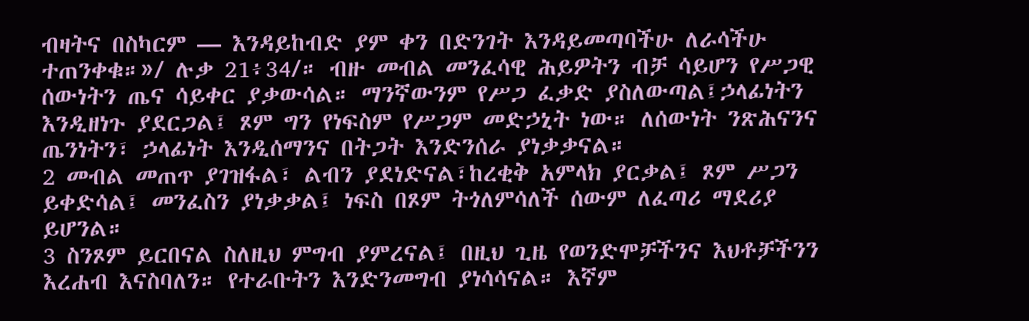ብዛትና በስካርም — እንዳይከብድ ያም ቀን በድንገት እንዳይመጣባችሁ ለራሳችሁ ተጠንቀቁ።»/ ሉቃ 21፥34/። ብዙ መብል መንፈሳዊ ሕይዎትን ብቻ ሳይሆን የሥጋዊ ሰውነትን ጤና ሳይቀር ያቃውሳል። ማንኛውንም የሥጋ ፈቃድ ያስለውጣል፤ኃላፊነትን እንዲዘነጉ ያደርጋል፤ ጾም ግን የነፍስም የሥጋም መድኃኒት ነው። ለሰውነት ንጽሕናንና ጤንነትን፣ ኃላፊነት እንዲሰማንና በትጋት እንድንሰራ ያነቃቃናል።
2 መብል መጠጥ ያገዝፋል፣ ልብን ያደነድናል፣ከረቂቅ አምላክ ያርቃል፤ ጾም ሥጋን ይቀድሳል፤ መንፈስን ያነቃቃል፤ ነፍስ በጾም ትጎለምሳለች ሰውም ለፈጣሪ ማደሪያ ይሆንል።
3 ስንጾም ይርበናል ስለዚህ ምግብ ያምረናል፤ በዚህ ጊዜ የወንድሞቻችንና እህቶቻችንን እረሐብ እናስባለን። የተራቡትን እንድንመግብ ያነሳሳናል። እኛም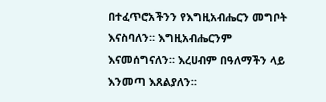በተፈጥሮአችንን የእግዚአብሔርን መግቦት እናስባለን። እግዚአብሔርንም እናመሰግናለን። እረሀብም በዓለማችን ላይ እንመጣ እጸልያለን።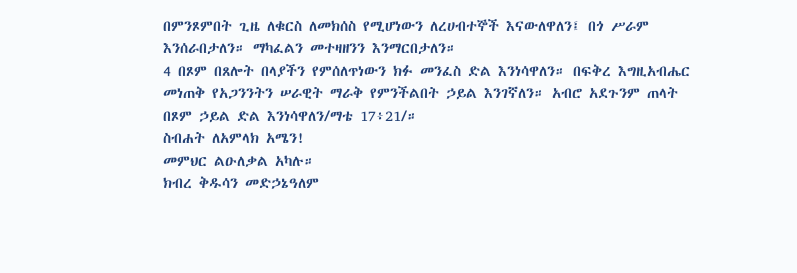በምንጾምበት ጊዜ ለቁርስ ለመክሰስ የሚሆነውን ለረሀብተኞች እናውለዋለን፤ በጎ ሥራም እንሰራበታለን። ማካፈልን መተዛዘንን እንማርበታለን።
4 በጾም በጸሎት በላያችን የምሰለጥነውን ክፉ መንፈስ ድል እንነሳዋለን። በፍቅረ እግዚአብሔር መነጠቅ የአጋንንትን ሠራዊት ማራቅ የምንችልበት ኃይል እንገኛለን። አብሮ አደጉንም ጠላት በጾም ኃይል ድል እንነሳዋለን/ማቴ 17፥21/።
ስብሐት ለአምላክ አሜን!
መምህር ልዑለቃል አካሉ።
ክብረ ቅዱሳን መድኃኔዓለም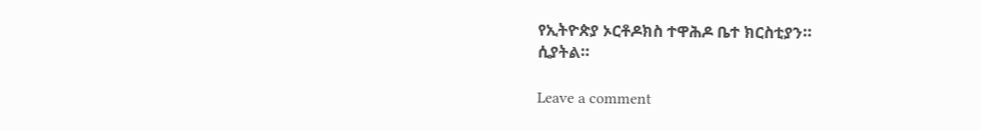የኢትዮጵያ ኦርቶዶክስ ተዋሕዶ ቤተ ክርስቲያን።
ሲያትል።

Leave a comment